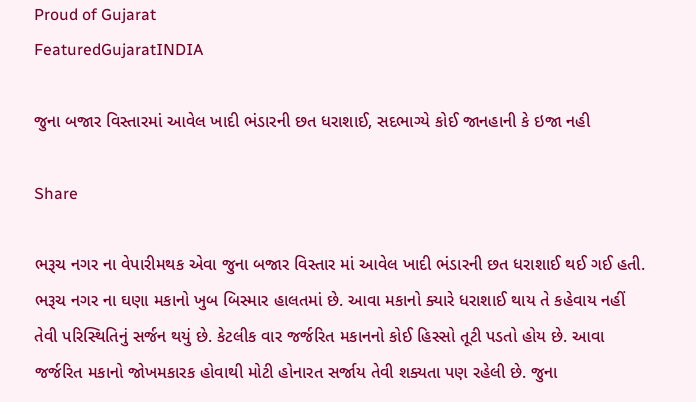Proud of Gujarat
FeaturedGujaratINDIA

જુના બજાર વિસ્તારમાં આવેલ ખાદી ભંડારની છત ધરાશાઈ, સદભાગ્યે કોઈ જાનહાની કે ઇજા નહી

Share

ભરૂચ નગર ના વેપારીમથક એવા જુના બજાર વિસ્તાર માં આવેલ ખાદી ભંડારની છત ધરાશાઈ થઈ ગઈ હતી. ભરૂચ નગર ના ઘણા મકાનો ખુબ બિસ્માર હાલતમાં છે. આવા મકાનો ક્યારે ધરાશાઈ થાય તે કહેવાય નહીં તેવી પરિસ્થિતિનું સર્જન થયું છે. કેટલીક વાર જર્જરિત મકાનનો કોઈ હિસ્સો તૂટી પડતો હોય છે. આવા જર્જરિત મકાનો જોખમકારક હોવાથી મોટી હોનારત સર્જાય તેવી શક્યતા પણ રહેલી છે. જુના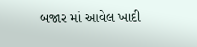બજાર માં આવેલ ખાદી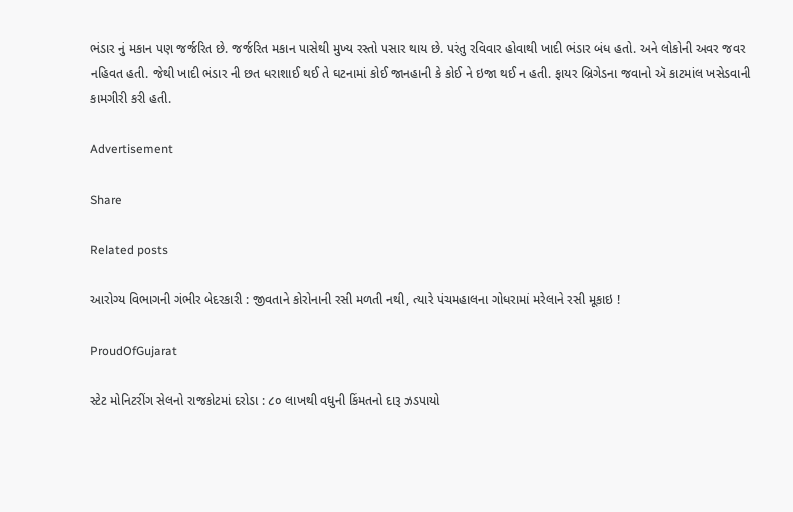ભંડાર નું મકાન પણ જર્જરિત છે. જર્જરિત મકાન પાસેથી મુખ્ય રસ્તો પસાર થાય છે. પરંતુ રવિવાર હોવાથી ખાદી ભંડાર બંધ હતો. અને લોકોની અવર જવર નહિવત હતી. જેથી ખાદી ભંડાર ની છત ધરાશાઈ થઈ તે ઘટનામાં કોઈ જાનહાની કે કોઈ ને ઇજા થઈ ન હતી. ફાયર બ્રિગેડના જવાનો ઍ કાટમાંલ ખસેડવાની કામગીરી કરી હતી.

Advertisement

Share

Related posts

આરોગ્ય વિભાગની ગંભીર બેદરકારી : જીવતાને કોરોનાની રસી મળતી નથી, ત્યારે પંચમહાલના ગોધરામાં મરેલાને રસી મૂકાઇ !

ProudOfGujarat

સ્ટેટ મોનિટરીંગ સેલનો રાજકોટમાં દરોડા : ૮૦ લાખથી વધુની કિંમતનો દારૂ ઝડપાયો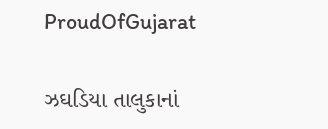ProudOfGujarat

ઝઘડિયા તાલુકાનાં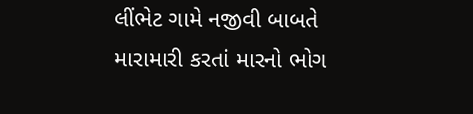લીંભેટ ગામે નજીવી બાબતે મારામારી કરતાં મારનો ભોગ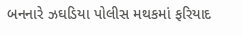બનનારે ઝઘડિયા પોલીસ મથકમાં ફરિયાદ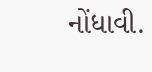નોંધાવી.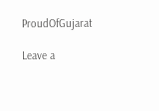ProudOfGujarat

Leave a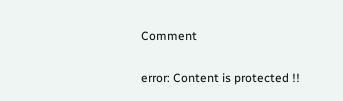Comment

error: Content is protected !!